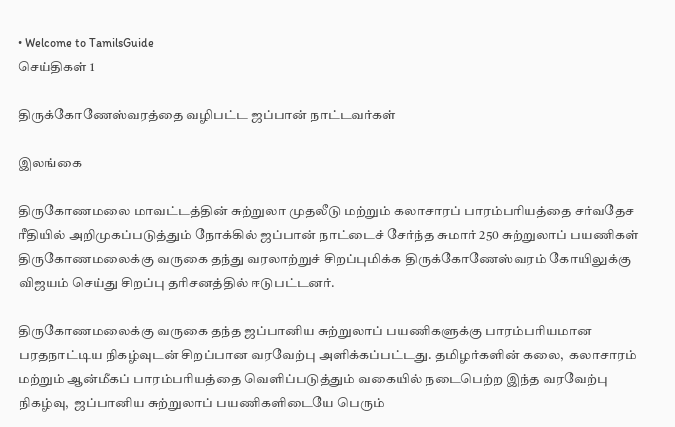• Welcome to TamilsGuide
செய்திகள் 1

திருக்கோணேஸ்வரத்தை வழிபட்ட ஜப்பான் நாட்டவர்கள்

இலங்கை

திருகோணமலை மாவட்டத்தின் சுற்றுலா முதலீடு மற்றும் கலாசாரப் பாரம்பரியத்தை சர்வதேச ரீதியில் அறிமுகப்படுத்தும் நோக்கில் ஜப்பான் நாட்டைச் சேர்ந்த சுமார் 250 சுற்றுலாப் பயணிகள் திருகோணமலைக்கு வருகை தந்து வரலாற்றுச் சிறப்புமிக்க திருக்கோணேஸ்வரம் கோயிலுக்கு விஜயம் செய்து சிறப்பு தரிசனத்தில் ஈடுபட்டனர்.

திருகோணமலைக்கு வருகை தந்த ஜப்பானிய சுற்றுலாப் பயணிகளுக்கு பாரம்பரியமான பரதநாட்டிய நிகழ்வுடன் சிறப்பான வரவேற்பு அளிக்கப்பட்டது. தமிழர்களின் கலை,  கலாசாரம் மற்றும் ஆன்மீகப் பாரம்பரியத்தை வெளிப்படுத்தும் வகையில் நடைபெற்ற இந்த வரவேற்பு நிகழ்வு,  ஜப்பானிய சுற்றுலாப் பயணிகளிடையே பெரும்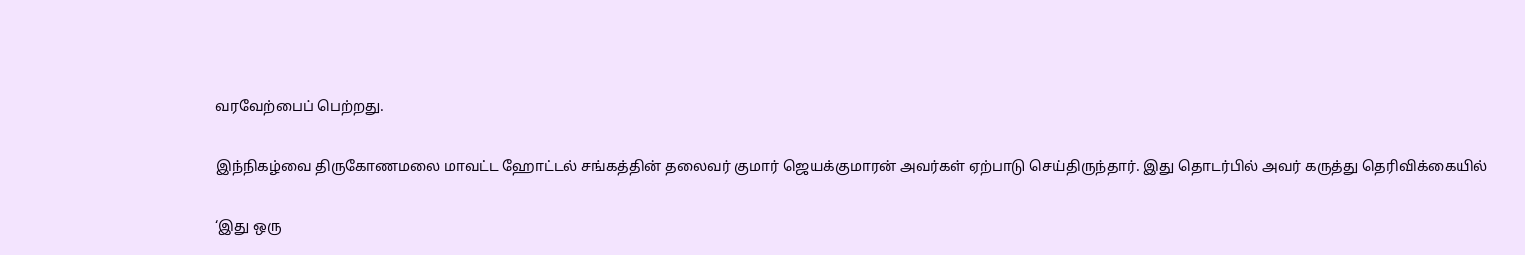வரவேற்பைப் பெற்றது.

இந்நிகழ்வை திருகோணமலை மாவட்ட ஹோட்டல் சங்கத்தின் தலைவர் குமார் ஜெயக்குமாரன் அவர்கள் ஏற்பாடு செய்திருந்தார். இது தொடர்பில் அவர் கருத்து தெரிவிக்கையில்

‘இது ஒரு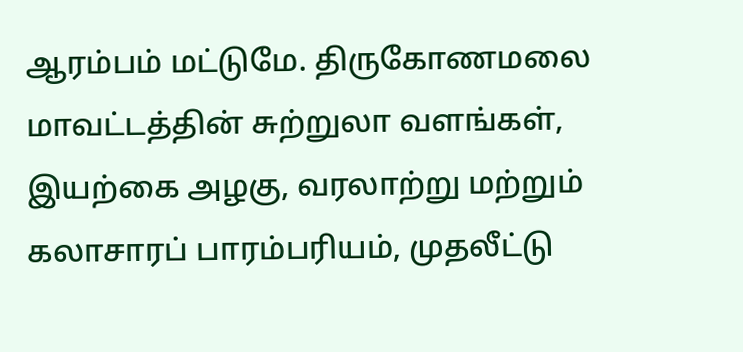ஆரம்பம் மட்டுமே. திருகோணமலை மாவட்டத்தின் சுற்றுலா வளங்கள், இயற்கை அழகு, வரலாற்று மற்றும் கலாசாரப் பாரம்பரியம், முதலீட்டு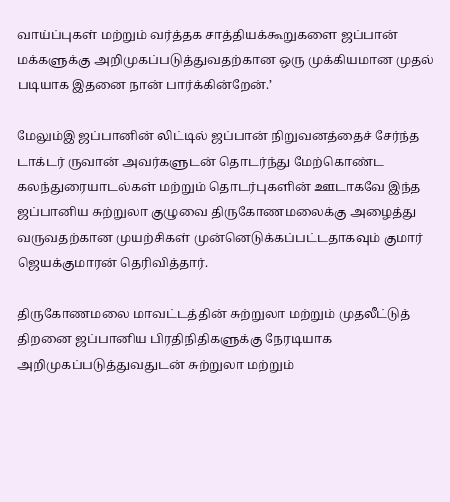வாய்ப்புகள் மற்றும் வர்த்தக சாத்தியக்கூறுகளை ஜப்பான் மக்களுக்கு அறிமுகப்படுத்துவதற்கான ஒரு முக்கியமான முதல் படியாக இதனை நான் பார்க்கின்றேன்.’

மேலும்இ ஜப்பானின் லிட்டில் ஜப்பான் நிறுவனத்தைச் சேர்ந்த டாக்டர் ருவான் அவர்களுடன் தொடர்ந்து மேற்கொண்ட கலந்துரையாடல்கள் மற்றும் தொடர்புகளின் ஊடாகவே இந்த ஜப்பானிய சுற்றுலா குழுவை திருகோணமலைக்கு அழைத்து வருவதற்கான முயற்சிகள் முன்னெடுக்கப்பட்டதாகவும் குமார் ஜெயக்குமாரன் தெரிவித்தார்.

திருகோணமலை மாவட்டத்தின் சுற்றுலா மற்றும் முதலீட்டுத் திறனை ஜப்பானிய பிரதிநிதிகளுக்கு நேரடியாக அறிமுகப்படுத்துவதுடன் சுற்றுலா மற்றும்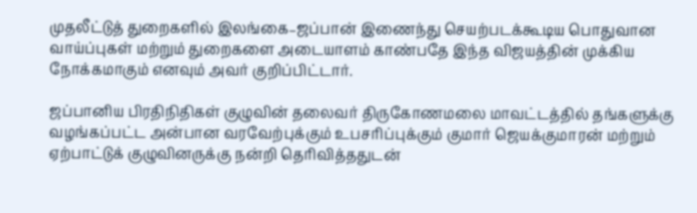முதலீட்டுத் துறைகளில் இலங்கை–ஜப்பான் இணைந்து செயற்படக்கூடிய பொதுவான வாய்ப்புகள் மற்றும் துறைகளை அடையாளம் காண்பதே இந்த விஜயத்தின் முக்கிய நோக்கமாகும் எனவும் அவர் குறிப்பிட்டார்.

ஜப்பானிய பிரதிநிதிகள் குழுவின் தலைவர் திருகோணமலை மாவட்டத்தில் தங்களுக்கு வழங்கப்பட்ட அன்பான வரவேற்புக்கும் உபசரிப்புக்கும் குமார் ஜெயக்குமாரன் மற்றும் ஏற்பாட்டுக் குழுவினருக்கு நன்றி தெரிவித்ததுடன்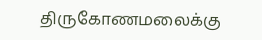திருகோணமலைக்கு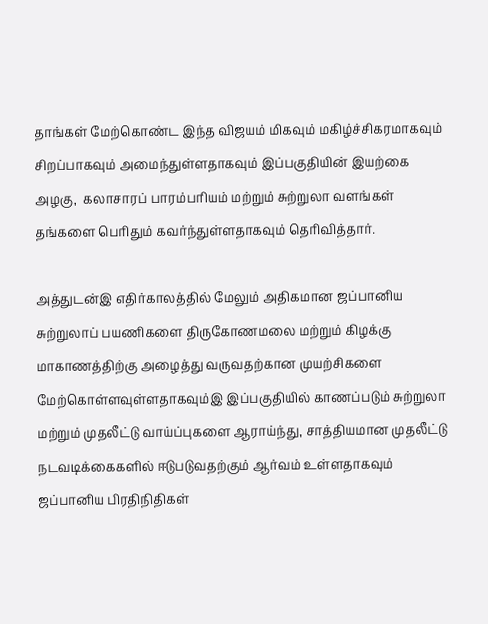தாங்கள் மேற்கொண்ட இந்த விஜயம் மிகவும் மகிழ்ச்சிகரமாகவும் சிறப்பாகவும் அமைந்துள்ளதாகவும் இப்பகுதியின் இயற்கை அழகு,  கலாசாரப் பாரம்பரியம் மற்றும் சுற்றுலா வளங்கள் தங்களை பெரிதும் கவர்ந்துள்ளதாகவும் தெரிவித்தார்.

அத்துடன்இ எதிர்காலத்தில் மேலும் அதிகமான ஜப்பானிய சுற்றுலாப் பயணிகளை திருகோணமலை மற்றும் கிழக்கு மாகாணத்திற்கு அழைத்து வருவதற்கான முயற்சிகளை மேற்கொள்ளவுள்ளதாகவும்இ இப்பகுதியில் காணப்படும் சுற்றுலா மற்றும் முதலீட்டு வாய்ப்புகளை ஆராய்ந்து, சாத்தியமான முதலீட்டு நடவடிக்கைகளில் ஈடுபடுவதற்கும் ஆர்வம் உள்ளதாகவும் ஜப்பானிய பிரதிநிதிகள்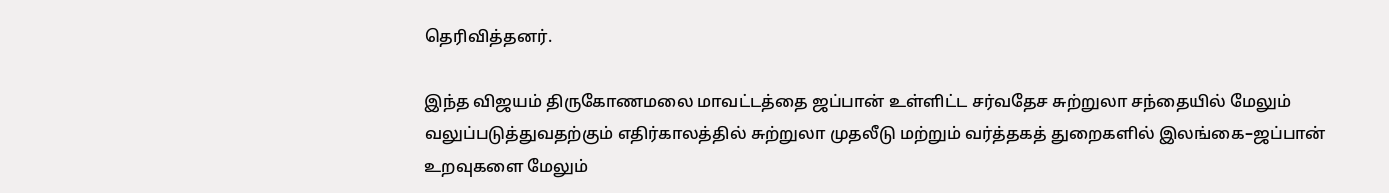தெரிவித்தனர்.

இந்த விஜயம் திருகோணமலை மாவட்டத்தை ஜப்பான் உள்ளிட்ட சர்வதேச சுற்றுலா சந்தையில் மேலும் வலுப்படுத்துவதற்கும் எதிர்காலத்தில் சுற்றுலா முதலீடு மற்றும் வர்த்தகத் துறைகளில் இலங்கை–ஜப்பான் உறவுகளை மேலும்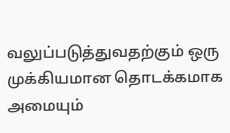வலுப்படுத்துவதற்கும் ஒரு முக்கியமான தொடக்கமாக அமையும்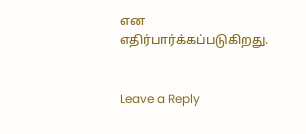என எதிர்பார்க்கப்படுகிறது.


Leave a Reply